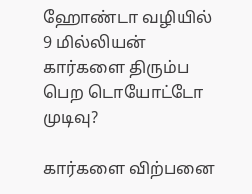ஹோண்டா வழியில் 9 மில்லியன் கார்களை திரும்ப பெற டொயோட்டோ முடிவு?

கார்களை விற்பனை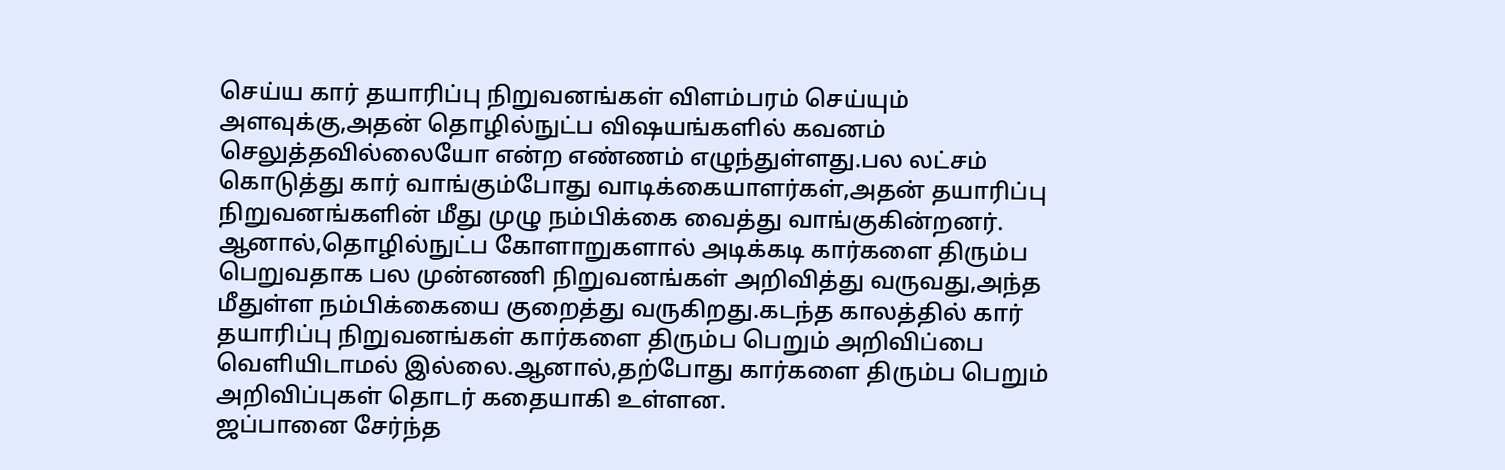செய்ய கார் தயாரிப்பு நிறுவனங்கள் விளம்பரம் செய்யும் அளவுக்கு,அதன் தொழில்நுட்ப விஷயங்களில் கவனம் செலுத்தவில்லையோ என்ற எண்ணம் எழுந்துள்ளது.பல லட்சம் கொடுத்து கார் வாங்கும்போது வாடிக்கையாளர்கள்,அதன் தயாரிப்பு நிறுவனங்களின் மீது முழு நம்பிக்கை வைத்து வாங்குகின்றனர்.
ஆனால்,தொழில்நுட்ப கோளாறுகளால் அடிக்கடி கார்களை திரும்ப பெறுவதாக பல முன்னணி நிறுவனங்கள் அறிவித்து வருவது,அந்த மீதுள்ள நம்பிக்கையை குறைத்து வருகிறது.கடந்த காலத்தில் கார் தயாரிப்பு நிறுவனங்கள் கார்களை திரும்ப பெறும் அறிவிப்பை வெளியிடாமல் இல்லை.ஆனால்,தற்போது கார்களை திரும்ப பெறும் அறிவிப்புகள் தொடர் கதையாகி உள்ளன.
ஜப்பானை சேர்ந்த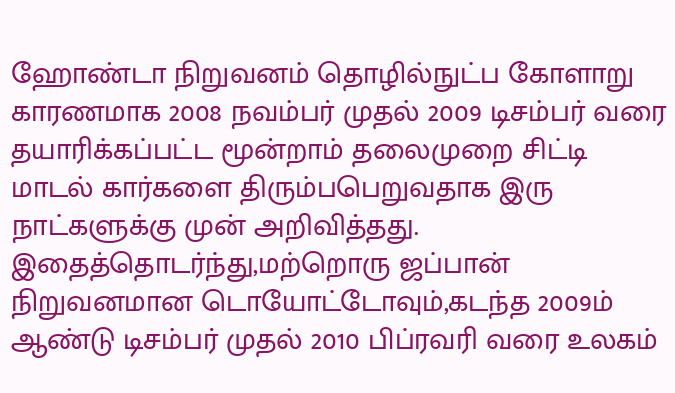ஹோண்டா நிறுவனம் தொழில்நுட்ப கோளாறு காரணமாக 2008 நவம்பர் முதல் 2009 டிசம்பர் வரை தயாரிக்கப்பட்ட மூன்றாம் தலைமுறை சிட்டி மாடல் கார்களை திரும்பபெறுவதாக இரு நாட்களுக்கு முன் அறிவித்தது.
இதைத்தொடர்ந்து,மற்றொரு ஜப்பான் நிறுவனமான டொயோட்டோவும்,கடந்த 2009ம் ஆண்டு டிசம்பர் முதல் 2010 பிப்ரவரி வரை உலகம்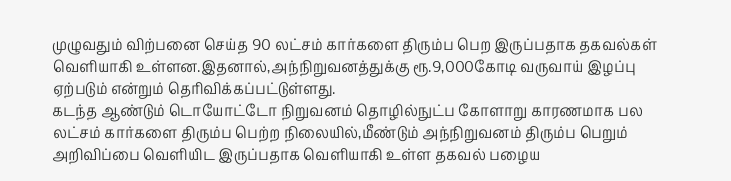முழுவதும் விற்பனை செய்த 90 லட்சம் கார்களை திரும்ப பெற இருப்பதாக தகவல்கள் வெளியாகி உள்ளன.இதனால்,அந்நிறுவனத்துக்கு ரூ.9,000கோடி வருவாய் இழப்பு ஏற்படும் என்றும் தெரிவிக்கப்பட்டுள்ளது.
கடந்த ஆண்டும் டொயோட்டோ நிறுவனம் தொழில்நுட்ப கோளாறு காரணமாக பல லட்சம் கார்களை திரும்ப பெற்ற நிலையில்,மீண்டும் அந்நிறுவனம் திரும்ப பெறும் அறிவிப்பை வெளியிட இருப்பதாக வெளியாகி உள்ள தகவல் பழைய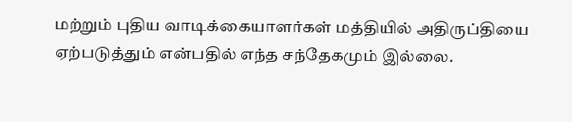மற்றும் புதிய வாடிக்கையாளர்கள் மத்தியில் அதிருப்தியை ஏற்படுத்தும் என்பதில் எந்த சந்தேகமும் இல்லை.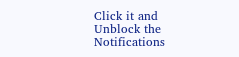Click it and Unblock the Notifications